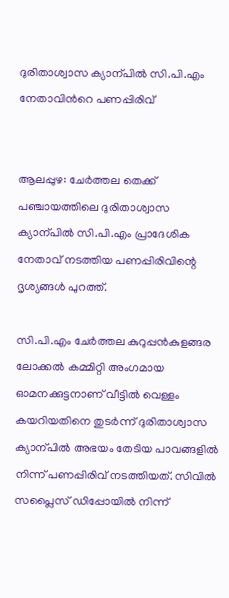ദുരിതാശ്വാസ ക്യാന്പിൽ‍ സി.പി.എം നേതാവിന്‍റെ പണപ്പിരിവ്


ആലപ്പുഴ: ചേർത്തല തെക്ക് പഞ്ചായത്തിലെ ദുരിതാശ്വാസ ക്യാന്പിൽ സി.പി.എം പ്രാദേശിക നേതാവ് നടത്തിയ പണപ്പിരിവിന്റെ ദൃശ്യങ്ങൾ പുറത്ത്.

സി.പി.എം ചേർ‍ത്തല കുറുപ്പൻകുളങ്ങര ലോക്കൽ കമ്മിറ്റി അംഗമായ ഓമനക്കുട്ടനാണ് വീട്ടിൽ‍ വെള്ളം കയറിയതിനെ തുടർ‍ന്ന് ദുരിതാശ്വാസ ക്യാന്പിൽ‍ അഭയം തേടിയ പാവങ്ങളിൽ‍ നിന്ന് പണപ്പിരിവ് നടത്തിയത്. സിവിൽ സപ്ലൈസ് ഡിപ്പോയിൽ നിന്ന്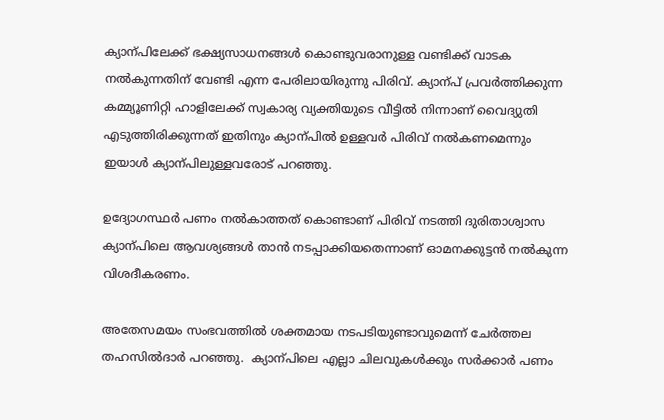ക്യാന്പിലേക്ക് ഭക്ഷ്യസാധനങ്ങൾ കൊണ്ടുവരാനുള്ള വണ്ടിക്ക് വാടക നൽ‍കുന്നതിന് വേണ്ടി എന്ന പേരിലായിരുന്നു പിരിവ്. ക്യാന്പ് പ്രവർത്തിക്കുന്ന കമ്മ്യൂണിറ്റി ഹാളിലേക്ക് സ്വകാര്യ വ്യക്തിയുടെ വീട്ടിൽ നിന്നാണ് വൈദ്യുതി എടുത്തിരിക്കുന്നത് ഇതിനും ക്യാന്പിൽ ഉള്ളവർ പിരിവ് നൽ‍കണമെന്നും  ഇയാൾ ക്യാന്പിലുള്ളവരോട് പറഞ്ഞു.

ഉദ്യോഗസ്ഥർ‍ പണം നൽ‍കാത്തത് കൊണ്ടാണ് പിരിവ് നടത്തി ദുരിതാശ്വാസ ക്യാന്പിലെ ആവശ്യങ്ങൾ‍ താൻ നടപ്പാക്കിയതെന്നാണ് ഓമനക്കുട്ടൻ നൽകുന്ന വിശദീകരണം.

അതേസമയം സംഭവത്തിൽ ശക്തമായ നടപടിയുണ്ടാവുമെന്ന് ചേർ‍ത്തല തഹസിൽ‍ദാർ‍ പറഞ്ഞു.  ക്യാന്പിലെ എല്ലാ ചിലവുകൾ‍ക്കും സർക്കാർ പണം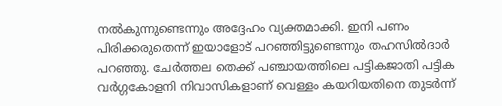നൽകുന്നുണ്ടെന്നും അദ്ദേഹം വ്യക്തമാക്കി. ഇനി പണം പിരിക്കരുതെന്ന് ഇയാളോട് പറഞ്ഞിട്ടുണ്ടെന്നും തഹസിൽ‍ദാർ‍ പറഞ്ഞു. ചേർ‍ത്തല തെക്ക് പഞ്ചായത്തിലെ പട്ടികജാതി പട്ടിക വർ‍ഗ്ഗകോളനി നിവാസികളാണ് വെള്ളം കയറിയതിനെ തുടർ‍ന്ന്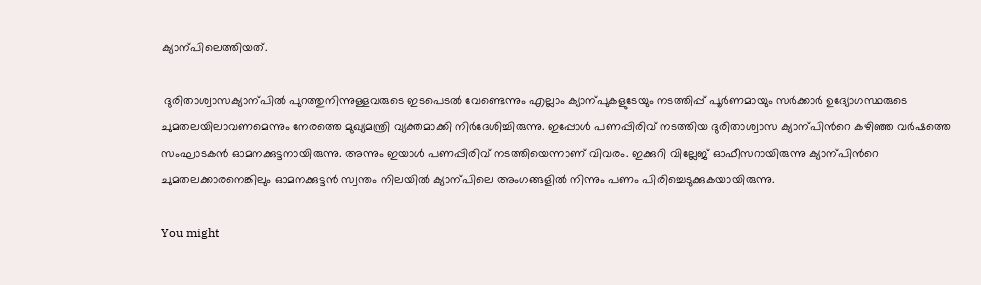ക്യാന്പിലെത്തിയത്.

 ദുരിതാശ്വാസക്യാന്പിൽ‍ പുറത്തുനിന്നുള്ളവരുടെ ഇടപെടൽ‍ വേണ്ടെന്നും എല്ലാം ക്യാന്പുകളുടേയും നടത്തിപ്പ് പൂർ‍ണമായും സർ‍ക്കാർ‍ ഉദ്യോഗസ്ഥരുടെ ചുമതലയിലാവണമെന്നും നേരത്തെ മുഖ്യമന്ത്രി വ്യക്തമാക്കി നിർ‍ദേശിച്ചിരുന്നു. ഇപ്പോൾ‍ പണപ്പിരിവ് നടത്തിയ ദുരിതാശ്വാസ ക്യാന്പിന്‍റെ കഴിഞ്ഞ വർ‍ഷത്തെ സംഘാടകൻ ഓമനക്കുട്ടനായിരുന്നു. അന്നും ഇയാൾ‍ പണപ്പിരിവ് നടത്തിയെന്നാണ് വിവരം. ഇക്കുറി വില്ലേജ് ഓഫീസറായിരുന്നു ക്യാന്പിന്‍റെ ചുമതലക്കാരനെങ്കിലും ഓമനക്കുട്ടൻ സ്വന്തം നിലയിൽ‍ ക്യാന്പിലെ അംഗങ്ങളിൽ‍ നിന്നും പണം പിരിച്ചെടുക്കുകയായിരുന്നു.

You might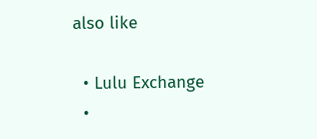also like

  • Lulu Exchange
  •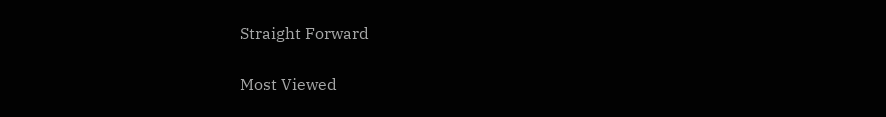Straight Forward

Most Viewed